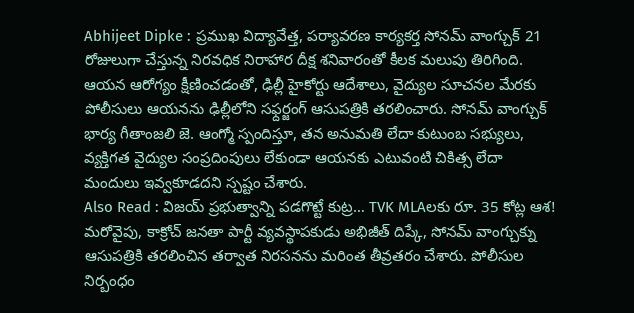Abhijeet Dipke : ప్రముఖ విద్యావేత్త, పర్యావరణ కార్యకర్త సోనమ్ వాంగ్చుక్ 21 రోజులుగా చేస్తున్న నిరవధిక నిరాహార దీక్ష శనివారంతో కీలక మలుపు తిరిగింది. ఆయన ఆరోగ్యం క్షీణించడంతో, ఢిల్లీ హైకోర్టు ఆదేశాలు, వైద్యుల సూచనల మేరకు పోలీసులు ఆయనను ఢిల్లీలోని సఫ్దర్జంగ్ ఆసుపత్రికి తరలించారు. సోనమ్ వాంగ్చుక్ భార్య గీతాంజలి జె. ఆంగ్మో స్పందిస్తూ, తన అనుమతి లేదా కుటుంబ సభ్యులు, వ్యక్తిగత వైద్యుల సంప్రదింపులు లేకుండా ఆయనకు ఎటువంటి చికిత్స లేదా మందులు ఇవ్వకూడదని స్పష్టం చేశారు.
Also Read : విజయ్ ప్రభుత్వాన్ని పడగొట్టే కుట్ర… TVK MLAలకు రూ. 35 కోట్ల ఆశ!
మరోవైపు, కాక్రోచ్ జనతా పార్టీ వ్యవస్థాపకుడు అభిజీత్ దిప్కే, సోనమ్ వాంగ్చుక్ను ఆసుపత్రికి తరలించిన తర్వాత నిరసనను మరింత తీవ్రతరం చేశారు. పోలీసుల నిర్బంధం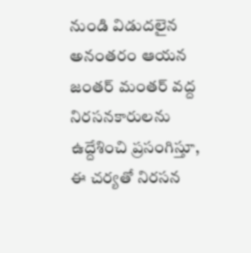నుండి విడుదలైన అనంతరం ఆయన జంతర్ మంతర్ వద్ద నిరసనకారులను ఉద్దేశించి ప్రసంగిస్తూ, ఈ చర్యతో నిరసన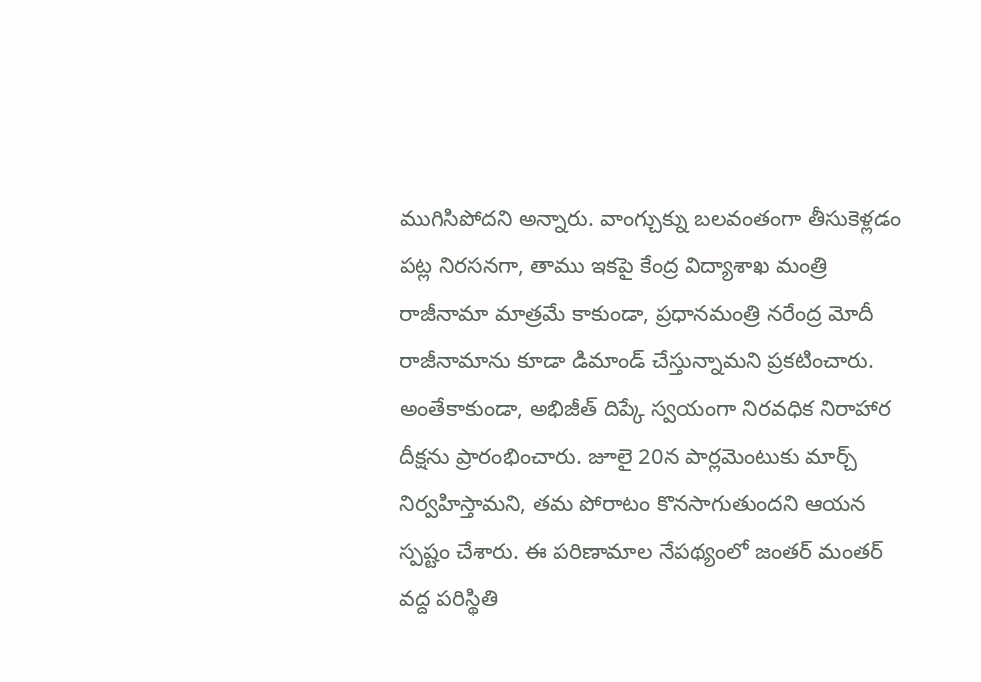ముగిసిపోదని అన్నారు. వాంగ్చుక్ను బలవంతంగా తీసుకెళ్లడం పట్ల నిరసనగా, తాము ఇకపై కేంద్ర విద్యాశాఖ మంత్రి రాజీనామా మాత్రమే కాకుండా, ప్రధానమంత్రి నరేంద్ర మోదీ రాజీనామాను కూడా డిమాండ్ చేస్తున్నామని ప్రకటించారు.
అంతేకాకుండా, అభిజీత్ దిప్కే స్వయంగా నిరవధిక నిరాహార దీక్షను ప్రారంభించారు. జూలై 20న పార్లమెంటుకు మార్చ్ నిర్వహిస్తామని, తమ పోరాటం కొనసాగుతుందని ఆయన స్పష్టం చేశారు. ఈ పరిణామాల నేపథ్యంలో జంతర్ మంతర్ వద్ద పరిస్థితి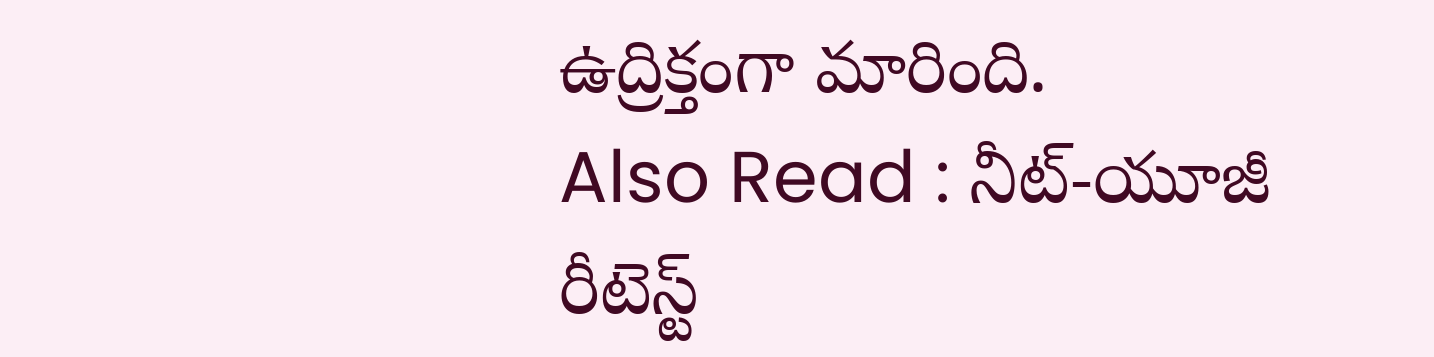ఉద్రిక్తంగా మారింది.
Also Read : నీట్-యూజీ రీటెస్ట్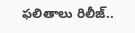ఫలితాలు రిలీజ్..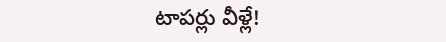టాపర్లు వీళ్లే!